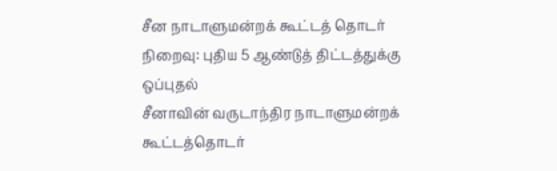சீன நாடாளுமன்றக் கூட்டத் தொடர் நிறைவு: புதிய 5 ஆண்டுத் திட்டத்துக்கு ஒப்புதல்
சீனாவின் வருடாந்திர நாடாளுமன்றக் கூட்டத்தொடர்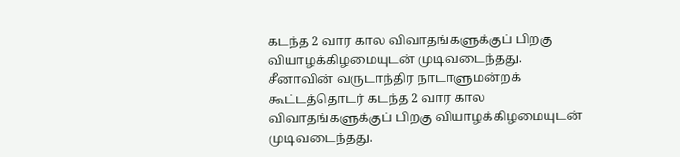கடந்த 2 வார கால விவாதங்களுக்குப் பிறகு வியாழக்கிழமையுடன் முடிவடைந்தது.
சீனாவின் வருடாந்திர நாடாளுமன்றக் கூட்டத்தொடர் கடந்த 2 வார கால விவாதங்களுக்குப் பிறகு வியாழக்கிழமையுடன் முடிவடைந்தது.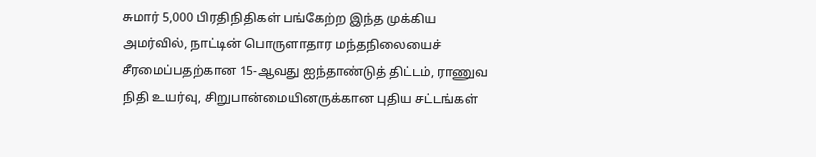சுமார் 5,000 பிரதிநிதிகள் பங்கேற்ற இந்த முக்கிய அமர்வில், நாட்டின் பொருளாதார மந்தநிலையைச் சீரமைப்பதற்கான 15-ஆவது ஐந்தாண்டுத் திட்டம், ராணுவ நிதி உயர்வு, சிறுபான்மையினருக்கான புதிய சட்டங்கள்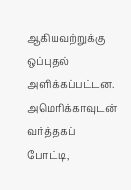ஆகியவற்றுக்கு ஒப்புதல் அளிக்கப்பட்டன.
அமெரிக்காவுடன் வர்த்தகப் போட்டி,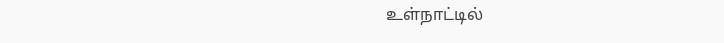உள்நாட்டில்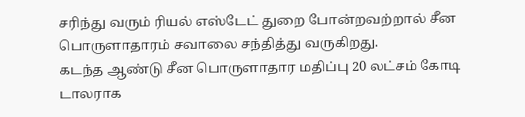சரிந்து வரும் ரியல் எஸ்டேட் துறை போன்றவற்றால் சீன பொருளாதாரம் சவாலை சந்தித்து வருகிறது.
கடந்த ஆண்டு சீன பொருளாதார மதிப்பு 20 லட்சம் கோடி டாலராக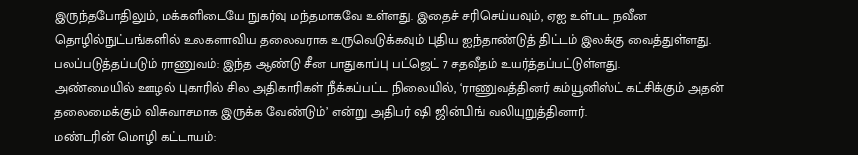இருந்தபோதிலும், மக்களிடையே நுகர்வு மந்தமாகவே உள்ளது. இதைச் சரிசெய்யவும், ஏஐ உள்பட நவீன தொழில்நுட்பங்களில் உலகளாவிய தலைவராக உருவெடுக்கவும் புதிய ஐந்தாண்டுத் திட்டம் இலக்கு வைத்துள்ளது.
பலப்படுத்தப்படும் ராணுவம்: இந்த ஆண்டு சீன பாதுகாப்பு பட்ஜெட் 7 சதவீதம் உயர்த்தப்பட்டுள்ளது.
அண்மையில் ஊழல் புகாரில் சில அதிகாரிகள் நீக்கப்பட்ட நிலையில், ‘ராணுவத்தினர் கம்யூனிஸ்ட் கட்சிக்கும் அதன் தலைமைக்கும் விசுவாசமாக இருக்க வேண்டும்’ என்று அதிபர் ஷி ஜின்பிங் வலியுறுத்தினார்.
மண்டரின் மொழி கட்டாயம்: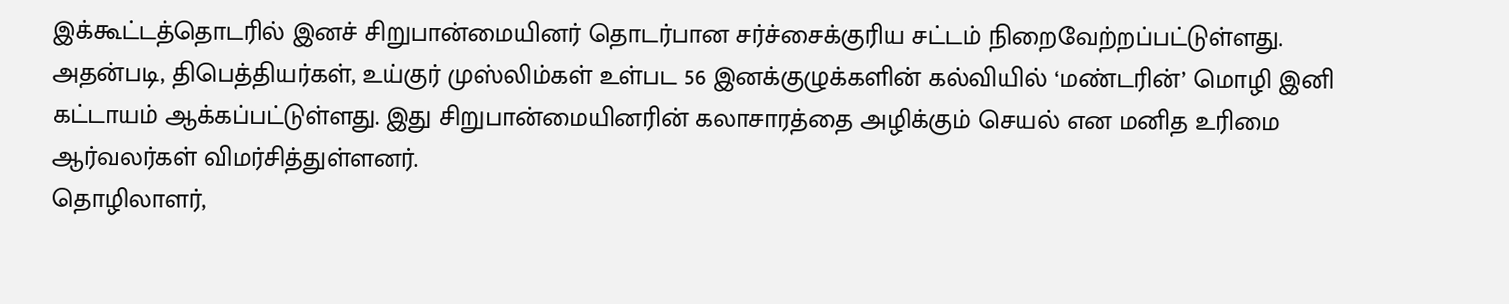இக்கூட்டத்தொடரில் இனச் சிறுபான்மையினர் தொடர்பான சர்ச்சைக்குரிய சட்டம் நிறைவேற்றப்பட்டுள்ளது.
அதன்படி, திபெத்தியர்கள், உய்குர் முஸ்லிம்கள் உள்பட 56 இனக்குழுக்களின் கல்வியில் ‘மண்டரின்’ மொழி இனி கட்டாயம் ஆக்கப்பட்டுள்ளது. இது சிறுபான்மையினரின் கலாசாரத்தை அழிக்கும் செயல் என மனித உரிமை ஆர்வலர்கள் விமர்சித்துள்ளனர்.
தொழிலாளர்,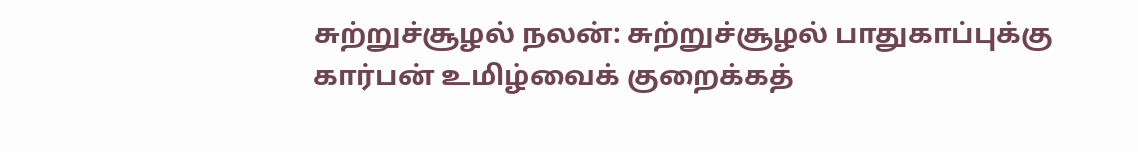சுற்றுச்சூழல் நலன்: சுற்றுச்சூழல் பாதுகாப்புக்கு கார்பன் உமிழ்வைக் குறைக்கத்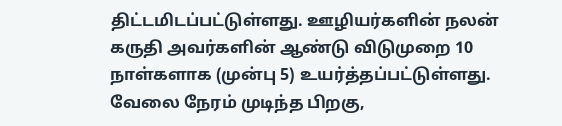திட்டமிடப்பட்டுள்ளது. ஊழியர்களின் நலன் கருதி அவர்களின் ஆண்டு விடுமுறை 10 நாள்களாக (முன்பு 5) உயர்த்தப்பட்டுள்ளது. வேலை நேரம் முடிந்த பிறகு,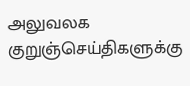அலுவலக குறுஞ்செய்திகளுக்கு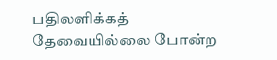பதிலளிக்கத் தேவையில்லை போன்ற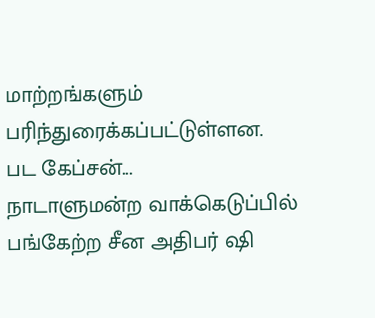மாற்றங்களும் பரிந்துரைக்கப்பட்டுள்ளன.
பட கேப்சன்...
நாடாளுமன்ற வாக்கெடுப்பில்
பங்கேற்ற சீன அதிபர் ஷி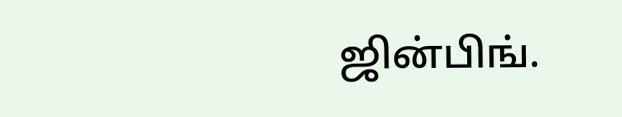ஜின்பிங்.